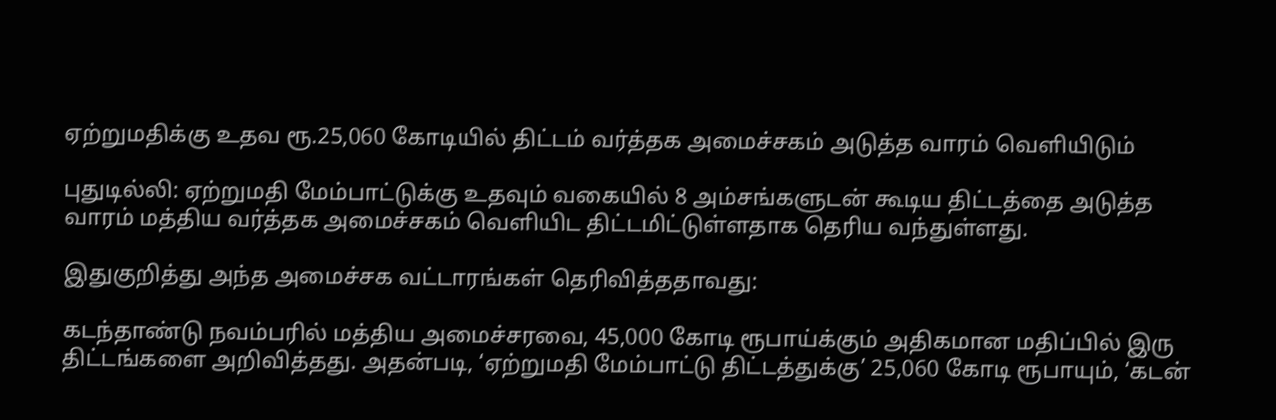ஏற்றுமதிக்கு உதவ ரூ.25,060 கோடியில் திட்டம் வர்த்தக அமைச்சகம் அடுத்த வாரம் வெளியிடும்

புதுடில்லி: ஏற்றுமதி மேம்பாட்டுக்கு உதவும் வகையில் 8 அம்சங்களுடன் கூடிய திட்டத்தை அடுத்த வாரம் மத்திய வர்த்தக அமைச்சகம் வெளியிட திட்டமிட்டுள்ளதாக தெரிய வந்துள்ளது.

இதுகுறித்து அந்த அமைச்சக வட்டாரங்கள் தெரிவித்ததாவது:

கடந்தாண்டு நவம்பரில் மத்திய அமைச்சரவை, 45,000 கோடி ரூபாய்க்கும் அதிகமான மதிப்பில் இரு திட்டங்களை அறிவித்தது. அதன்படி, ‘ஏற்றுமதி மேம்பாட்டு திட்டத்துக்கு’ 25,060 கோடி ரூபாயும், ‘கடன்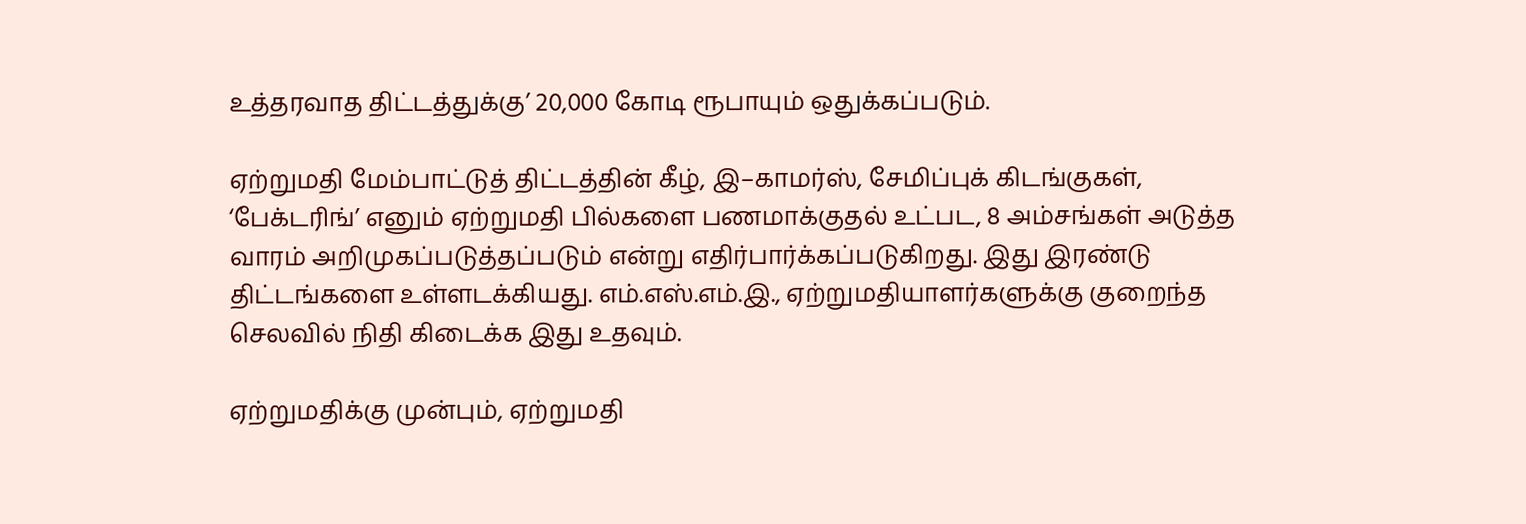உத்தரவாத திட்டத்துக்கு’ 20,000 கோடி ரூபாயும் ஒதுக்கப்படும்.

ஏற்றுமதி மேம்பாட்டுத் திட்டத்தின் கீழ், இ–காமர்ஸ், சேமிப்புக் கிடங்குகள், ‘பேக்டரிங்’ எனும் ஏற்றுமதி பில்களை பணமாக்குதல் உட்பட, 8 அம்சங்கள் அடுத்த வாரம் அறிமுகப்படுத்தப்படும் என்று எதிர்பார்க்கப்படுகிறது. இது இரண்டு திட்டங்களை உள்ளடக்கியது. எம்.எஸ்.எம்.இ., ஏற்றுமதியாளர்களுக்கு குறைந்த செலவில் நிதி கிடைக்க இது உதவும்.

ஏற்றுமதிக்கு முன்பும், ஏற்றுமதி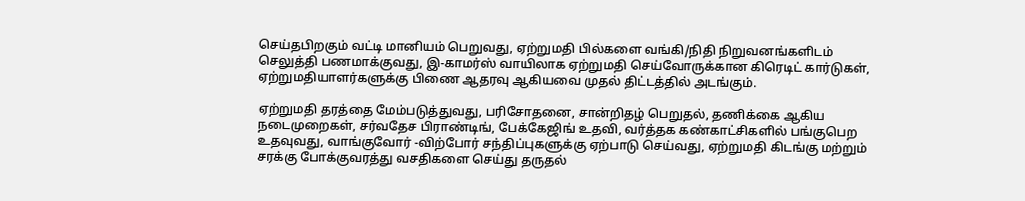செய்தபிறகும் வட்டி மானியம் பெறுவது, ஏற்றுமதி பில்களை வங்கி/நிதி நிறுவனங்களிடம் செலுத்தி பணமாக்குவது, இ-காமர்ஸ் வாயிலாக ஏற்றுமதி செய்வோருக்கான கிரெடிட் கார்டுகள், ஏற்றுமதியாளர்களுக்கு பிணை ஆதரவு ஆகியவை முதல் திட்டத்தில் அடங்கும்.

ஏற்றுமதி தரத்தை மேம்படுத்துவது, பரிசோதனை, சான்றிதழ் பெறுதல், தணிக்கை ஆகிய நடைமுறைகள், சர்வதேச பிராண்டிங், பேக்கேஜிங் உதவி, வர்த்தக கண்காட்சிகளில் பங்குபெற உதவுவது, வாங்குவோர் -விற்போர் சந்திப்புகளுக்கு ஏற்பாடு செய்வது, ஏற்றுமதி கிடங்கு மற்றும் சரக்கு போக்குவரத்து வசதிகளை செய்து தருதல்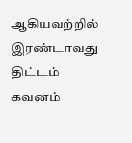ஆகியவற்றில் இரண்டாவது திட்டம் கவனம்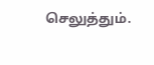செலுத்தும்.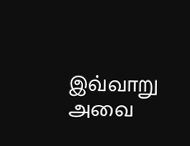இவ்வாறு அவை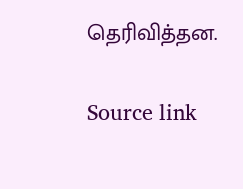தெரிவித்தன.

Source link